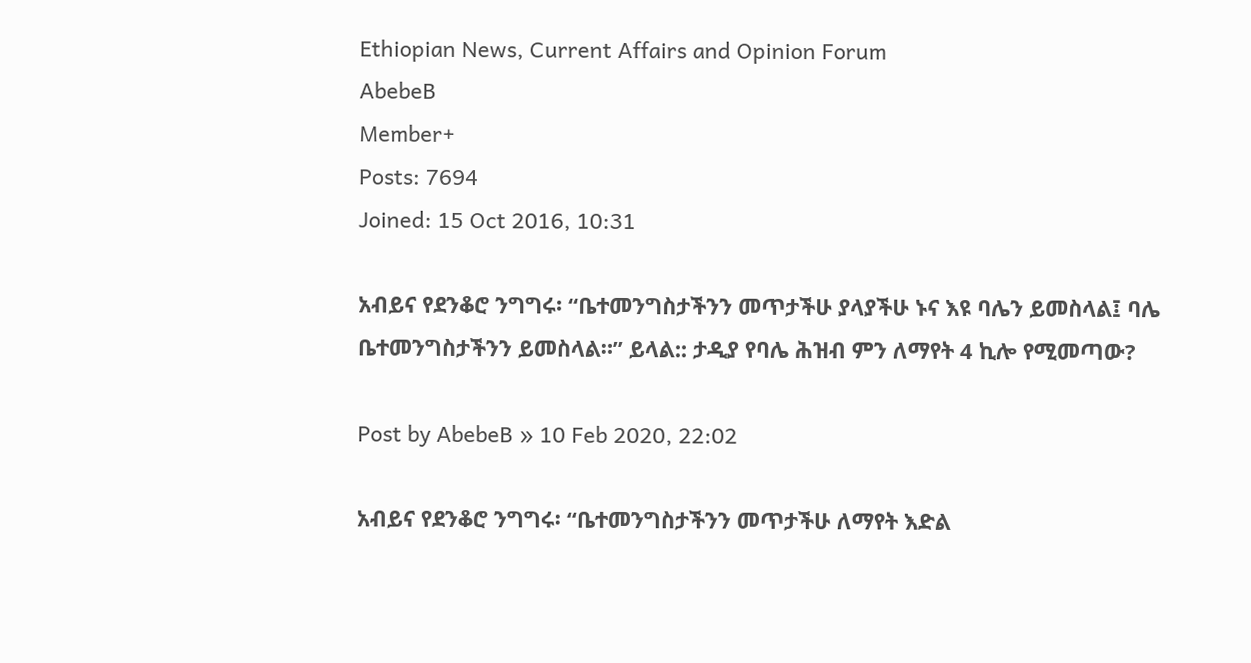Ethiopian News, Current Affairs and Opinion Forum
AbebeB
Member+
Posts: 7694
Joined: 15 Oct 2016, 10:31

አብይና የደንቆሮ ንግግሩ፡ “ቤተመንግስታችንን መጥታችሁ ያላያችሁ ኑና እዩ ባሌን ይመስላል፤ ባሌ ቤተመንግስታችንን ይመስላል።” ይላል:: ታዲያ የባሌ ሕዝብ ምን ለማየት 4 ኪሎ የሚመጣው?

Post by AbebeB » 10 Feb 2020, 22:02

አብይና የደንቆሮ ንግግሩ፡ “ቤተመንግስታችንን መጥታችሁ ለማየት እድል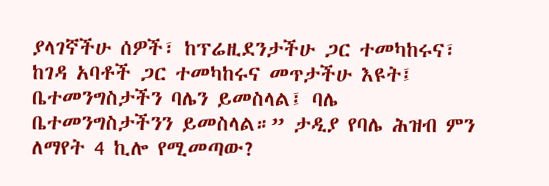ያላገኛችሁ ሰዎች፣ ከፕሬዚደንታችሁ ጋር ተመካከሩና፣ ከገዳ አባቶች ጋር ተመካከሩና መጥታችሁ እዩት፤ ቤተመንግስታችን ባሌን ይመስላል፤ ባሌ ቤተመንግስታችንን ይመስላል።” ታዲያ የባሌ ሕዝብ ምን ለማየት 4 ኪሎ የሚመጣው?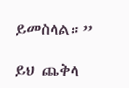ይመስላል።”

ይህ ጨቅላ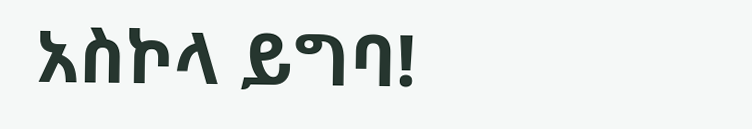አስኮላ ይግባ!